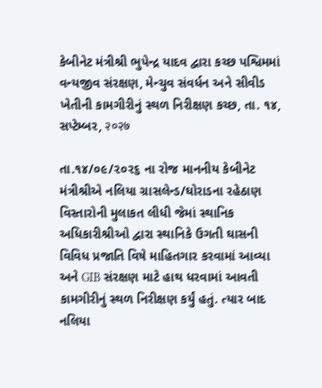કેબીનેટ મંત્રીશ્રી ભુપેન્દ્ર યાદવ દ્વારા કચ્છ પશ્વિમમાં વન્યજીવ સંરક્ષણ, મેન્ચુવ સંવર્ધન અને સીવીડ ખેતીની કામગીરીનું સ્થળ નિરીક્ષણ કચ્છ, તા. ૧૪, સપ્ટેમ્બર, २०२७

તા.૧૪/૦૯/૨૦૨૬ ના રોજ માનનીય કેબીનેટ મંત્રીશ્રીએ નલિયા ગ્રાસલેન્ડ/ઘોરાડના રહેઠાણ વિસ્તારોની મુલાકત લીધી જેમાં સ્થાનિક અધિકારીશ્રીઓ દ્વારા સ્થાનિકે ઉગતી ઘાસની વિવિધ પ્રજાતિ વિષે માહિતગાર કરવામાં આવ્યા અને GIB સંરક્ષણ માટે હાથ ધરવામાં આવતી કામગીરીનું સ્થળ નિરીક્ષણ કર્યું હતું. ત્યાર બાદ નલિયા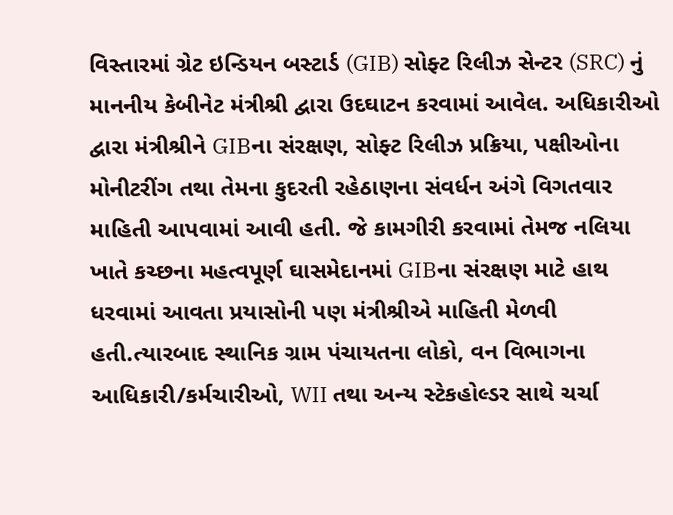વિસ્તારમાં ગ્રેટ ઇન્ડિયન બસ્ટાર્ડ (GIB) સોફ્ટ રિલીઝ સેન્ટર (SRC) નું માનનીય કેબીનેટ મંત્રીશ્રી દ્વારા ઉદઘાટન કરવામાં આવેલ. અધિકારીઓ દ્વારા મંત્રીશ્રીને GIBના સંરક્ષણ, સોફ્ટ રિલીઝ પ્રક્રિયા, પક્ષીઓના મોનીટરીંગ તથા તેમના કુદરતી રહેઠાણના સંવર્ધન અંગે વિગતવાર માહિતી આપવામાં આવી હતી. જે કામગીરી કરવામાં તેમજ નલિયા ખાતે કચ્છના મહત્વપૂર્ણ ઘાસમેદાનમાં GIBના સંરક્ષણ માટે હાથ ધરવામાં આવતા પ્રયાસોની પણ મંત્રીશ્રીએ માહિતી મેળવી હતી.ત્યારબાદ સ્થાનિક ગ્રામ પંચાયતના લોકો, વન વિભાગના આધિકારી/કર્મચારીઓ, WII તથા અન્ય સ્ટેકહોલ્ડર સાથે ચર્ચા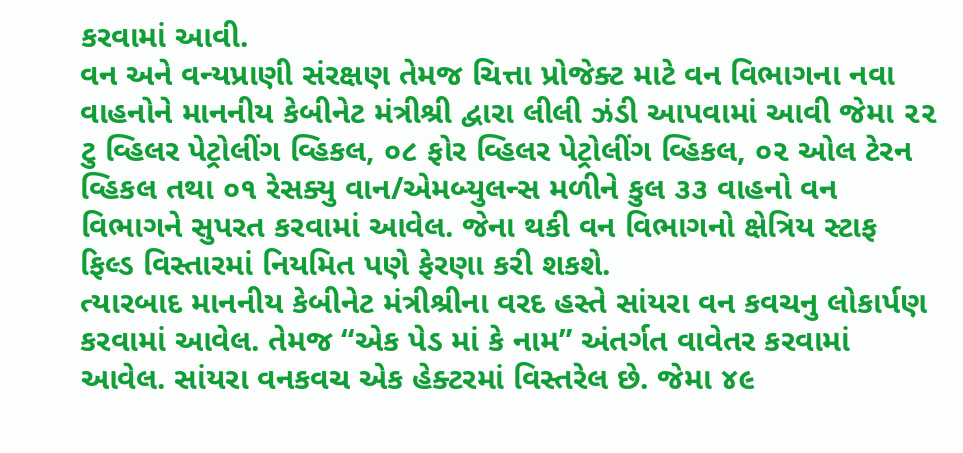કરવામાં આવી.
વન અને વન્યપ્રાણી સંરક્ષણ તેમજ ચિત્તા પ્રોજેક્ટ માટે વન વિભાગના નવા વાહનોને માનનીય કેબીનેટ મંત્રીશ્રી દ્વારા લીલી ઝંડી આપવામાં આવી જેમા ૨૨ ટુ વ્હિલર પેટ્રોલીંગ વ્હિકલ, ૦૮ ફોર વ્હિલર પેટ્રોલીંગ વ્હિકલ, ૦૨ ઓલ ટેરન વ્હિકલ તથા ૦૧ રેસક્યુ વાન/એમબ્યુલન્સ મળીને કુલ ૩૩ વાહનો વન વિભાગને સુપરત કરવામાં આવેલ. જેના થકી વન વિભાગનો ક્ષેત્રિય સ્ટાફ ફિલ્ડ વિસ્તારમાં નિયમિત પણે ફેરણા કરી શકશે.
ત્યારબાદ માનનીય કેબીનેટ મંત્રીશ્રીના વરદ હસ્તે સાંયરા વન કવચનુ લોકાર્પણ કરવામાં આવેલ. તેમજ “એક પેડ માં કે નામ” અંતર્ગત વાવેતર કરવામાં આવેલ. સાંયરા વનકવચ એક હેક્ટરમાં વિસ્તરેલ છે. જેમા ૪૯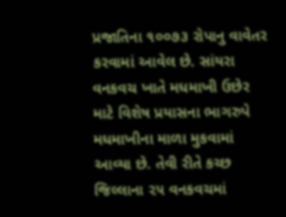પ્રજાતિના ૧૦૦૭૩ રોપાનુ વાવેતર કરવામાં આવેલ છે. સાંયરા વનકવચ ખાતે મધમાખી ઉછેર માટે વિશેષ પ્રયાસના ભાગરુપે મધમાખીના માળા મુકવામાં આવ્યા છે. તેવી રીતે કચ્છ જિલ્લાના ૨૫ વનકવચમાં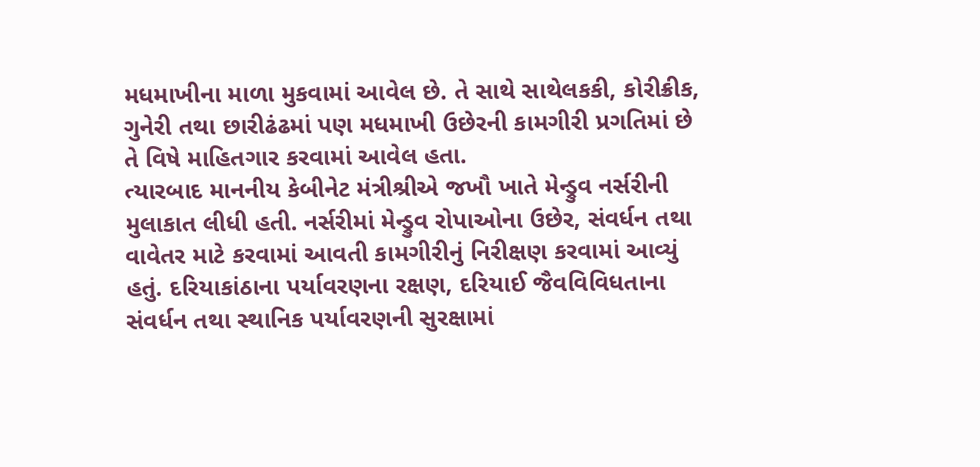મધમાખીના માળા મુકવામાં આવેલ છે. તે સાથે સાથેલકકી, કોરીક્રીક, ગુનેરી તથા છારીઢંઢમાં પણ મધમાખી ઉછેરની કામગીરી પ્રગતિમાં છે તે વિષે માહિતગાર કરવામાં આવેલ હતા.
ત્યારબાદ માનનીય કેબીનેટ મંત્રીશ્રીએ જખૌ ખાતે મેન્ડ્રુવ નર્સરીની મુલાકાત લીધી હતી. નર્સરીમાં મેન્ડ્રુવ રોપાઓના ઉછેર, સંવર્ધન તથા વાવેતર માટે કરવામાં આવતી કામગીરીનું નિરીક્ષણ કરવામાં આવ્યું હતું. દરિયાકાંઠાના પર્યાવરણના રક્ષણ, દરિયાઈ જૈવવિવિધતાના સંવર્ધન તથા સ્થાનિક પર્યાવરણની સુરક્ષામાં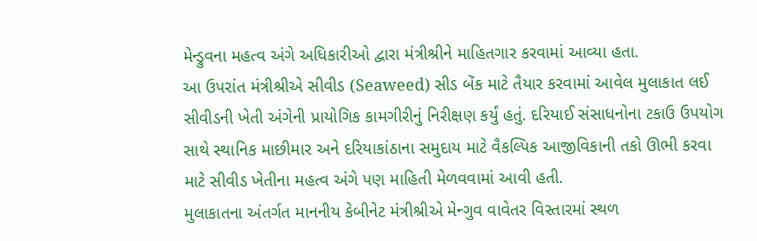મેન્ડ્રુવના મહત્વ અંગે અધિકારીઓ દ્વારા મંત્રીશ્રીને માહિતગાર કરવામાં આવ્યા હતા.
આ ઉપરાંત મંત્રીશ્રીએ સીવીડ (Seaweed) સીડ બેંક માટે તૈયાર કરવામાં આવેલ મુલાકાત લઈ સીવીડની ખેતી અંગેની પ્રાયોગિક કામગીરીનું નિરીક્ષણ કર્યું હતું. દરિયાઈ સંસાધનોના ટકાઉ ઉપયોગ સાથે સ્થાનિક માછીમાર અને દરિયાકાંઠાના સમુદાય માટે વૈકલ્પિક આજીવિકાની તકો ઊભી કરવા માટે સીવીડ ખેતીના મહત્વ અંગે પણ માહિતી મેળવવામાં આવી હતી.
મુલાકાતના અંતર્ગત માનનીય કેબીનેટ મંત્રીશ્રીએ મેન્ગુવ વાવેતર વિસ્તારમાં સ્થળ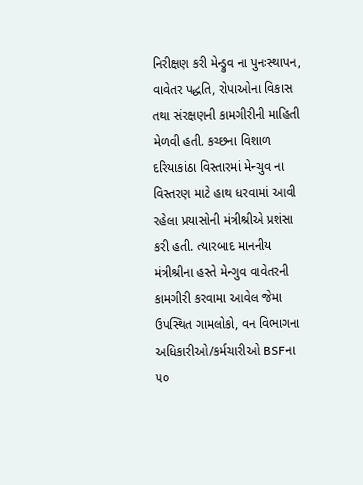નિરીક્ષણ કરી મેન્ડ્રુવ ના પુનઃસ્થાપન, વાવેતર પદ્ધતિ, રોપાઓના વિકાસ તથા સંરક્ષણની કામગીરીની માહિતી મેળવી હતી. કચ્છના વિશાળ દરિયાકાંઠા વિસ્તારમાં મેન્ચુવ ના વિસ્તરણ માટે હાથ ધરવામાં આવી રહેલા પ્રયાસોની મંત્રીશ્રીએ પ્રશંસા કરી હતી. ત્યારબાદ માનનીય મંત્રીશ્રીના હસ્તે મેન્ગુવ વાવેતરની કામગીરી કરવામા આવેલ જેમા ઉપસ્થિત ગામલોકો, વન વિભાગના અધિકારીઓ/કર્મચારીઓ BSFના ૫૦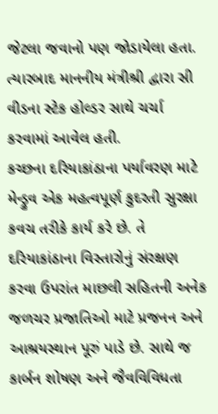જેટલા જવાનો પણ જોડાયેલા હતા. ત્યારબાદ માનનીય મંત્રીશ્રી દ્વારા સી વીડના સ્ટેક હોલ્ડર સાથે ચર્ચા કરવામાં આવેલ હતી.
કચ્છના દરિયાકાંઠાના પર્યાવરણ માટે મેન્ડ્રુવ એક મહત્વપૂર્ણ કુદરતી સુરક્ષા કવચ તરીકે કાર્ય કરે છે. તે દરિયાકાંઠાના વિસ્તારોનું સંરક્ષણ કરવા ઉપરાંત માછલી સહિતની અનેક જળચર પ્રજાતિઓ માટે પ્રજનન અને આશ્રયસ્થાન પૂરું પાડે છે. સાથે જ કાર્બન શોષણ અને જૈવવિવિધતા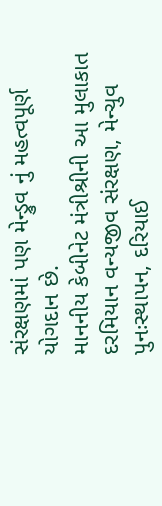સંરક્ષણમાં પણ મેન્ડ્રુવ નું મહત્વપૂર્ણ યોગદાન છે.
માનનીય કેબીનેટ મંત્રીશ્રીની આ મુલાકાત દરમિયાન વન્યજીવ સંરક્ષણ, મેન્ચુવ પુનઃસ્થાપન, દરિયાઈ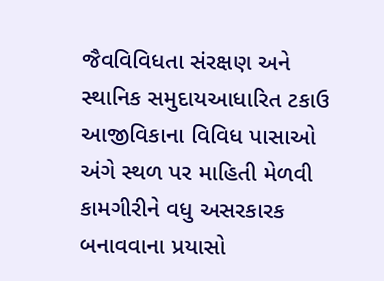જૈવવિવિધતા સંરક્ષણ અને સ્થાનિક સમુદાયઆધારિત ટકાઉ આજીવિકાના વિવિધ પાસાઓ અંગે સ્થળ પર માહિતી મેળવી કામગીરીને વધુ અસરકારક બનાવવાના પ્રયાસો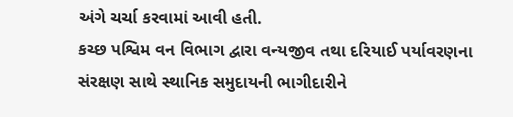અંગે ચર્ચા કરવામાં આવી હતી.
કચ્છ પશ્વિમ વન વિભાગ દ્વારા વન્યજીવ તથા દરિયાઈ પર્યાવરણના સંરક્ષણ સાથે સ્થાનિક સમુદાયની ભાગીદારીને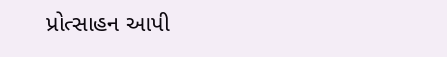પ્રોત્સાહન આપી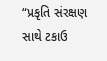“પ્રકૃતિ સંરક્ષણ સાથે ટકાઉ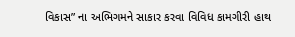વિકાસ” ના અભિગમને સાકાર કરવા વિવિધ કામગીરી હાથ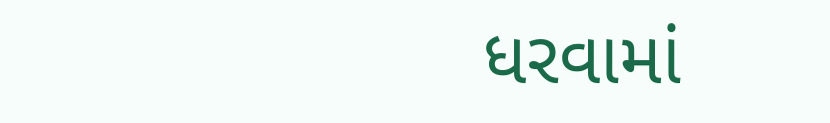ધરવામાં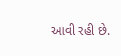આવી રહી છે.